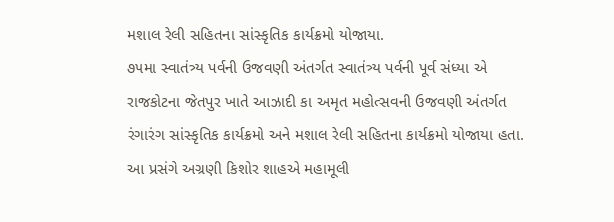મશાલ રેલી સહિતના સાંસ્કૃતિક કાર્યક્રમો યોજાયા.
૭૫મા સ્વાતંત્ર્ય પર્વની ઉજવણી અંતર્ગત સ્વાતંત્ર્ય પર્વની પૂર્વ સંધ્યા એ રાજકોટના જેતપુર ખાતે આઝાદી કા અમૃત મહોત્સવની ઉજવણી અંતર્ગત રંગારંગ સાંસ્કૃતિક કાર્યક્રમો અને મશાલ રેલી સહિતના કાર્યક્રમો યોજાયા હતા.
આ પ્રસંગે અગ્રણી કિશોર શાહએ મહામૂલી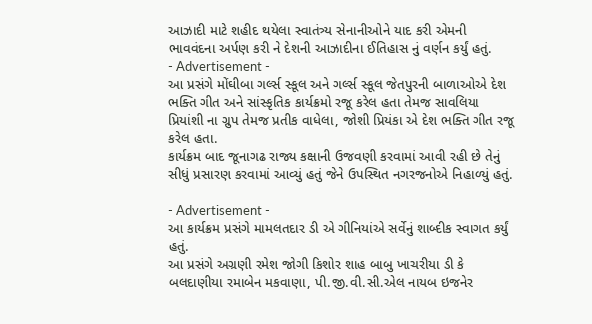આઝાદી માટે શહીદ થયેલા સ્વાતંત્ર્ય સેનાનીઓને યાદ કરી એમની ભાવવંદના અર્પણ કરી ને દેશની આઝાદીના ઈતિહાસ નું વર્ણન કર્યું હતું.
- Advertisement -
આ પ્રસંગે મોંઘીબા ગર્લ્સ સ્કૂલ અને ગર્લ્સ સ્કૂલ જેતપુરની બાળાઓએ દેશ ભક્તિ ગીત અને સાંસ્કૃતિક કાર્યક્રમો રજૂ કરેલ હતા તેમજ સાવલિયા પ્રિયાંશી ના ગ્રુપ તેમજ પ્રતીક વાધેલા, જોશી પ્રિયંકા એ દેશ ભક્તિ ગીત રજૂ કરેલ હતા.
કાર્યક્રમ બાદ જૂનાગઢ રાજ્ય કક્ષાની ઉજવણી કરવામાં આવી રહી છે તેનું સીધું પ્રસારણ કરવામાં આવ્યું હતું જેને ઉપસ્થિત નગરજનોએ નિહાળ્યું હતું.

- Advertisement -
આ કાર્યક્રમ પ્રસંગે મામલતદાર ડી એ ગીનિયાંએ સર્વેનું શાબ્દીક સ્વાગત કર્યું હતું.
આ પ્રસંગે અગ્રણી રમેશ જોગી કિશોર શાહ બાબુ ખાચરીયા ડી કે બલદાણીયા રમાબેન મકવાણા, પી.જી.વી.સી.એલ નાયબ ઇજનેર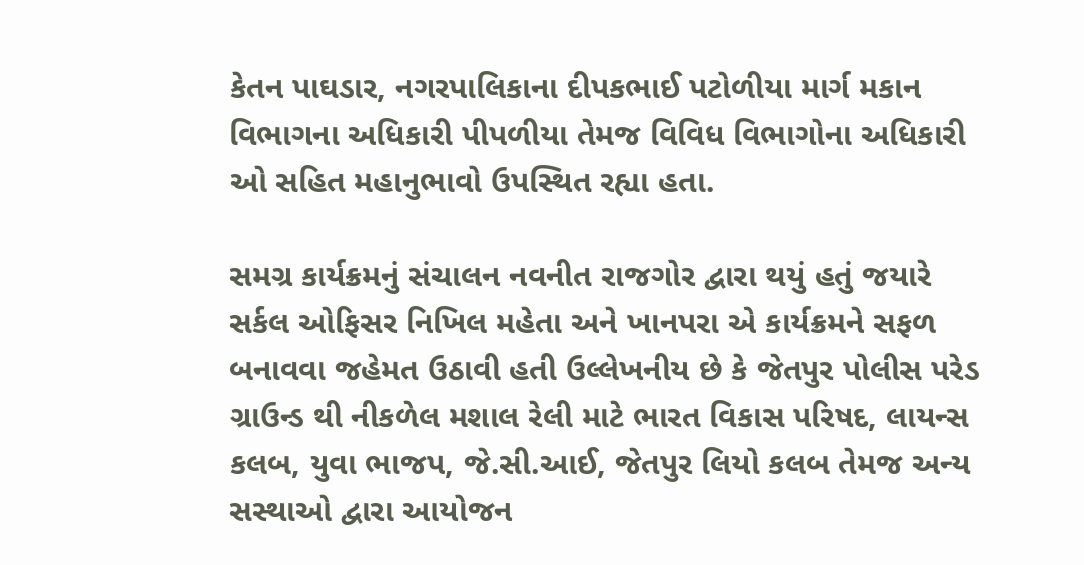કેતન પાઘડાર, નગરપાલિકાના દીપકભાઈ પટોળીયા માર્ગ મકાન વિભાગના અધિકારી પીપળીયા તેમજ વિવિધ વિભાગોના અધિકારી ઓ સહિત મહાનુભાવો ઉપસ્થિત રહ્યા હતા.

સમગ્ર કાર્યક્રમનું સંચાલન નવનીત રાજગોર દ્વારા થયું હતું જયારે સર્કલ ઓફિસર નિખિલ મહેતા અને ખાનપરા એ કાર્યક્રમને સફળ બનાવવા જહેમત ઉઠાવી હતી ઉલ્લેખનીય છે કે જેતપુર પોલીસ પરેડ ગ્રાઉન્ડ થી નીકળેલ મશાલ રેલી માટે ભારત વિકાસ પરિષદ, લાયન્સ કલબ, યુવા ભાજપ, જે.સી.આઈ, જેતપુર લિયો કલબ તેમજ અન્ય સસ્થાઓ દ્વારા આયોજન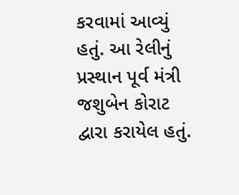કરવામાં આવ્યું હતું. આ રેલીનું પ્રસ્થાન પૂર્વ મંત્રી જશુબેન કોરાટ દ્વારા કરાયેલ હતું.